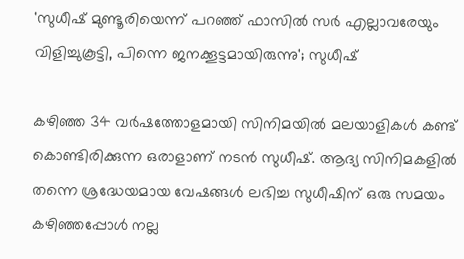'സുധീഷ് മുണ്ടൂരിയെന്ന് പറ‍ഞ്ഞ് ഫാസിൽ സർ എല്ലാവരേയും വിളിച്ചുകൂട്ടി, പിന്നെ ജനക്കൂട്ടമായിരുന്നു'; സുധീഷ്

കഴിഞ്ഞ 34 വർഷത്തോളമായി സിനിമയിൽ മലയാളികൾ കണ്ട് കൊണ്ടിരിക്കുന്ന ഒരാളാണ് നടൻ സുധീഷ്. ആദ്യ സിനിമകളിൽ തന്നെ ശ്രദ്ധേയമായ വേഷങ്ങൾ ലഭിച്ച സുധീഷിന് ഒരു സമയം കഴിഞ്ഞപ്പോൾ നല്ല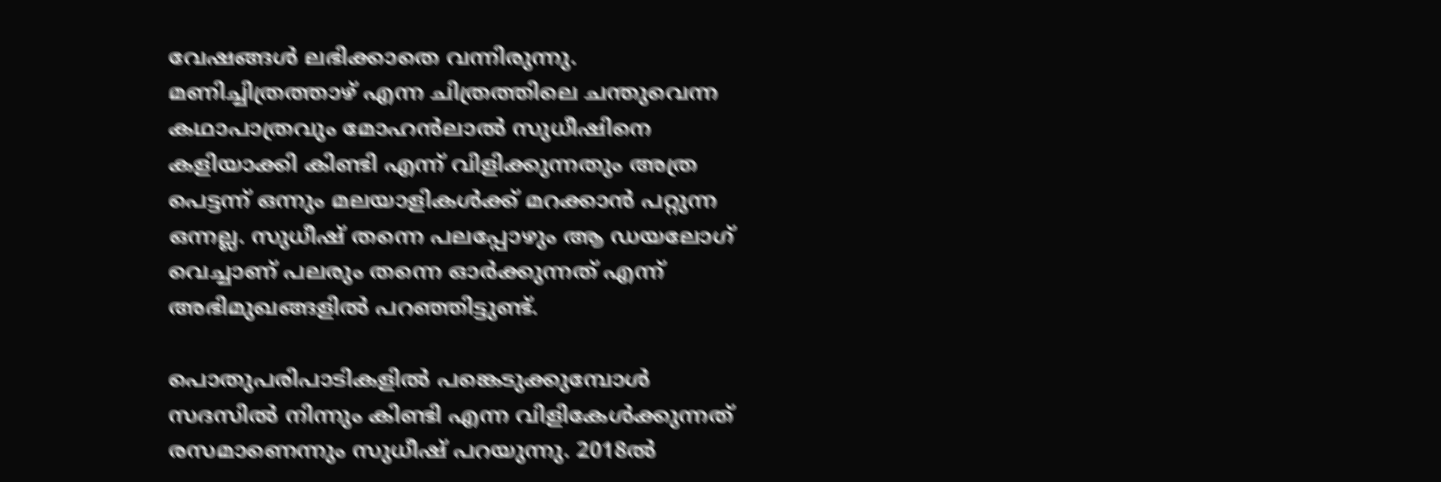വേഷങ്ങൾ ലഭിക്കാതെ വന്നിരുന്നു. മണിച്ചിത്രത്താഴ് എന്ന ചിത്രത്തിലെ ചന്തുവെന്ന കഥാപാത്രവും മോഹൻലാൽ സുധീഷിനെ കളിയാക്കി കിണ്ടി എന്ന് വിളിക്കുന്നതും അത്ര പെട്ടന്ന് ഒന്നും മലയാളികൾക്ക് മറക്കാൻ പറ്റുന്ന ഒന്നല്ല. സുധീഷ് തന്നെ പലപ്പോഴും ആ ഡയലോഗ് വെച്ചാണ് പലരും തന്നെ ഓർക്കുന്നത് എന്ന് അഭിമുഖങ്ങളിൽ പറഞ്ഞിട്ടുണ്ട്.

പൊതുപരിപാടികളിൽ‌ പങ്കെടുക്കുമ്പോൾ സദസിൽ നിന്നും കിണ്ടി എന്ന വിളികേൾക്കുന്നത് രസമാണെന്നും സുധീഷ് പറയുന്നു. 2018ൽ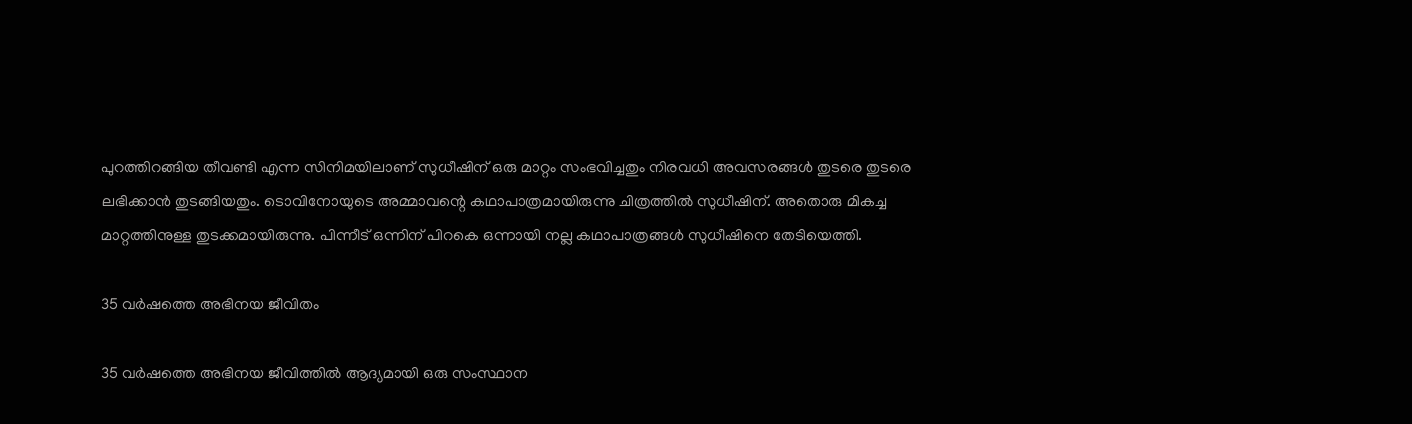പുറത്തിറങ്ങിയ തീവണ്ടി എന്ന സിനിമയിലാണ് സുധീഷിന് ഒരു മാറ്റം സംഭവിച്ചതും നിരവധി അവസരങ്ങൾ തുടരെ തുടരെ ലഭിക്കാൻ തുടങ്ങിയതും. ടൊവിനോയുടെ അമ്മാവന്റെ കഥാപാത്രമായിരുന്നു ചിത്രത്തിൽ സുധീഷിന്. അതൊരു മികച്ച മാറ്റത്തിനുള്ള തുടക്കമായിരുന്നു. പിന്നീട് ഒന്നിന് പിറകെ ഒന്നായി നല്ല കഥാപാത്രങ്ങൾ സുധീഷിനെ തേടിയെത്തി.

35 വർഷത്തെ അഭിനയ ജീവിതം

35 വർഷത്തെ അഭിനയ ജീവിത്തിൽ ആദ്യമായി ഒരു സംസ്ഥാന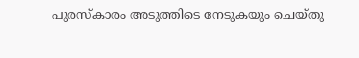പുരസ്‌കാരം അടുത്തിടെ നേടുകയും ചെയ്തു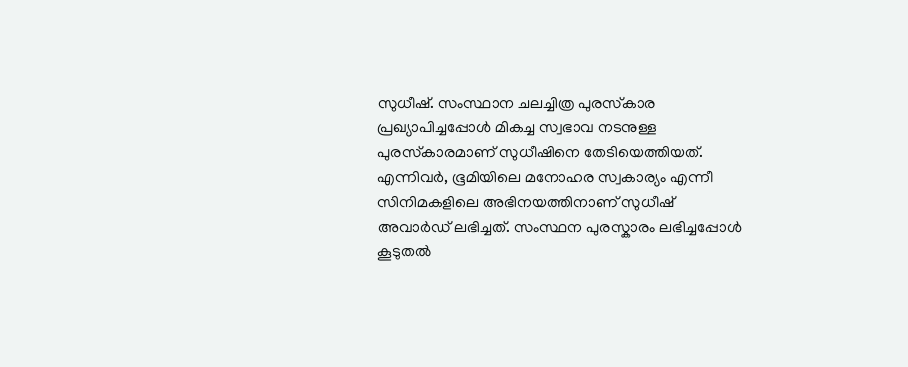സുധീഷ്. സംസ്ഥാന ചലച്ചിത്ര പുരസ്‌കാര പ്രഖ്യാപിച്ചപ്പോൾ മികച്ച സ്വഭാവ നടനുള്ള പുരസ്‌കാരമാണ് സുധീഷിനെ തേടിയെത്തിയത്. എന്നിവർ, ഭൂമിയിലെ മനോഹര സ്വകാര്യം എന്നീ സിനിമകളിലെ അഭിനയത്തിനാണ് സുധീഷ് അവാർഡ് ലഭിച്ചത്. സംസ്ഥന പുരസ്കാരം ലഭിച്ചപ്പോൾ കൂടുതൽ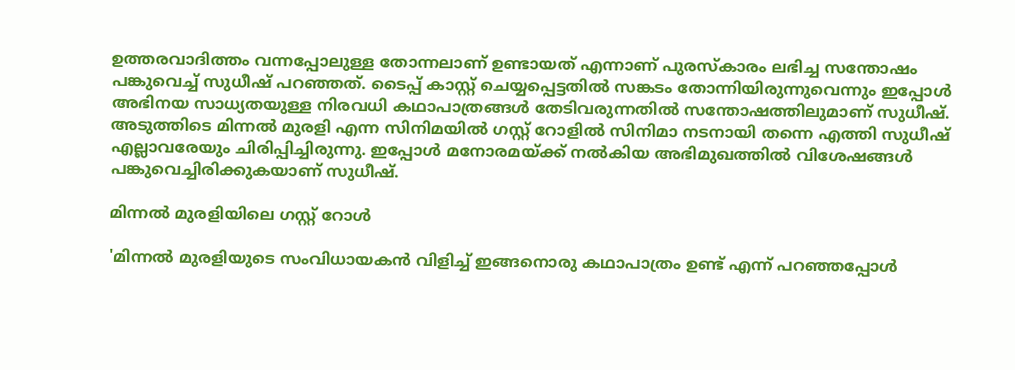ഉത്തരവാദിത്തം വന്നപ്പോലുള്ള തോന്നലാണ് ഉണ്ടായത് എന്നാണ് പുരസ്കാരം ലഭിച്ച സന്തോഷം പങ്കുവെച്ച് സുധീഷ് പറഞ്ഞത്. ടൈപ്പ് കാസ്റ്റ് ചെയ്യപ്പെട്ടതിൽ സങ്കടം തോന്നിയിരുന്നുവെന്നും ഇപ്പോൾ അഭിനയ സാധ്യതയുള്ള നിരവധി കഥാപാത്രങ്ങൾ തേടിവരുന്നതിൽ സന്തോഷത്തിലുമാണ് സുധീഷ്. അടുത്തിടെ മിന്നൽ മുരളി എന്ന സിനിമയിൽ ഗസ്റ്റ് റോളിൽ സിനിമാ നടനായി തന്നെ എത്തി സുധീഷ് എല്ലാവരേയും ചിരിപ്പിച്ചിരുന്നു. ഇപ്പോൾ മനോരമയ്ക്ക് നൽകിയ അഭിമുഖത്തിൽ വിശേഷങ്ങൾ പങ്കുവെച്ചിരിക്കുകയാണ് സുധീഷ്.

മിന്നൽ മുരളിയിലെ ഗസ്റ്റ് റോൾ

'മിന്നൽ മുരളിയുടെ സംവിധായകൻ വിളിച്ച് ഇങ്ങനൊരു കഥാപാത്രം ഉണ്ട് എന്ന് പറഞ്ഞപ്പോൾ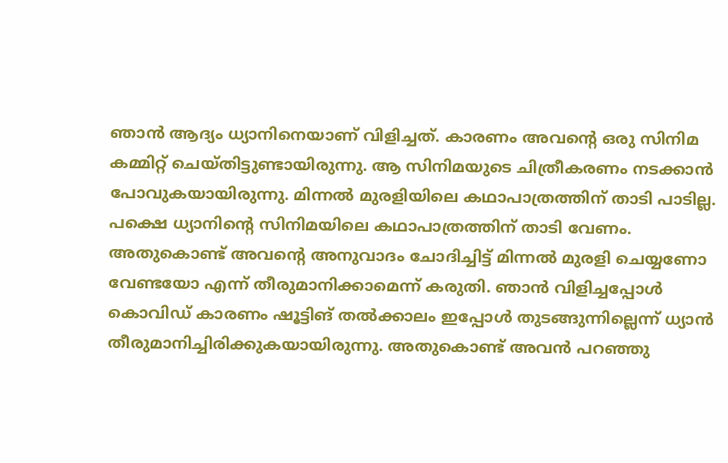ഞാൻ ആദ്യം ധ്യാനിനെയാണ് വിളിച്ചത്. കാരണം അവന്റെ ഒരു സിനിമ കമ്മിറ്റ് ചെയ്തിട്ടുണ്ടായിരുന്നു. ആ സിനിമയുടെ ചിത്രീകരണം നടക്കാൻ പോവുകയായിരുന്നു. മിന്നൽ മുരളിയിലെ കഥാപാത്രത്തിന് താടി പാടില്ല. പക്ഷെ ധ്യാനിന്റെ സിനിമയിലെ കഥാപാത്രത്തിന് താടി വേണം. അതുകൊണ്ട് അവന്റെ അനുവാദം ചോദിച്ചിട്ട് മിന്നൽ മുരളി ചെയ്യണോ വേണ്ടയോ എന്ന് തീരുമാനിക്കാമെന്ന് കരുതി. ഞാൻ വിളിച്ചപ്പോൾ കൊവിഡ് കാരണം ഷൂട്ടിങ് തൽക്കാലം ഇപ്പോൾ തുടങ്ങുന്നില്ലെന്ന് ധ്യാൻ തീരുമാനിച്ചിരിക്കുകയായിരുന്നു. അതുകൊണ്ട് അവൻ പറ‍ഞ്ഞു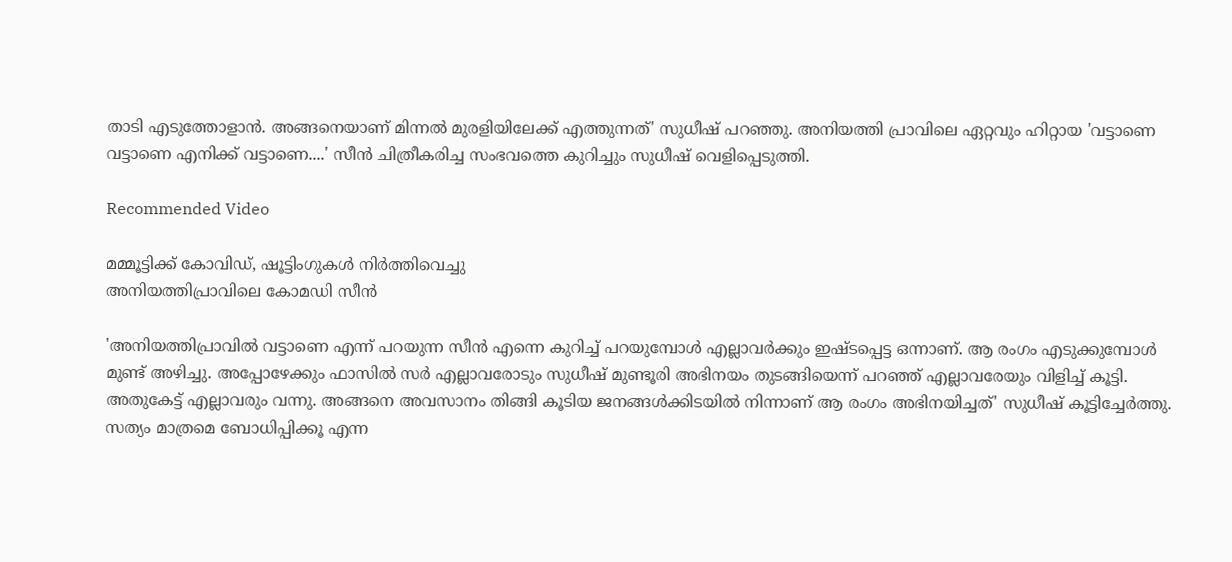താടി എടുത്തോളാൻ. അങ്ങനെയാണ് മിന്നൽ മുരളിയിലേക്ക് എത്തുന്നത്' സുധീഷ് പറഞ്ഞു. അനിയത്തി പ്രാവിലെ ഏറ്റവും ഹിറ്റായ 'വട്ടാണെ വട്ടാണെ എനിക്ക് വട്ടാണെ....' സീൻ ചിത്രീകരിച്ച സംഭവത്തെ കുറിച്ചും സുധീഷ് വെളിപ്പെടുത്തി.

Recommended Video

മമ്മൂട്ടിക്ക് കോവിഡ്, ഷൂട്ടിംഗുകൾ നിർത്തിവെച്ചു
അനിയത്തിപ്രാവിലെ കോമഡി സീൻ

'അനിയത്തിപ്രാവിൽ വട്ടാണെ എന്ന് പറയുന്ന സീൻ എന്നെ കുറിച്ച് പറയുമ്പോൾ എല്ലാവർക്കും ഇഷ്ടപ്പെട്ട ഒന്നാണ്. ആ രംഗം എടുക്കുമ്പോൾ മുണ്ട് അഴിച്ചു. അപ്പോഴേക്കും ഫാസിൽ‌ സർ എല്ലാവരോടും സുധീഷ് മുണ്ടൂരി അഭിനയം തുടങ്ങിയെന്ന് പറഞ്ഞ് എല്ലാവരേയും വിളിച്ച് കൂട്ടി. അതുകേട്ട് എല്ലാവരും വന്നു. അങ്ങനെ അവസാനം തിങ്ങി കൂടിയ ജനങ്ങൾക്കിടയിൽ നിന്നാണ് ആ രംഗം അഭിനയിച്ചത്' സുധീഷ് കൂട്ടിച്ചേർത്തു. സത്യം മാത്രമെ ബോധിപ്പിക്കൂ എന്ന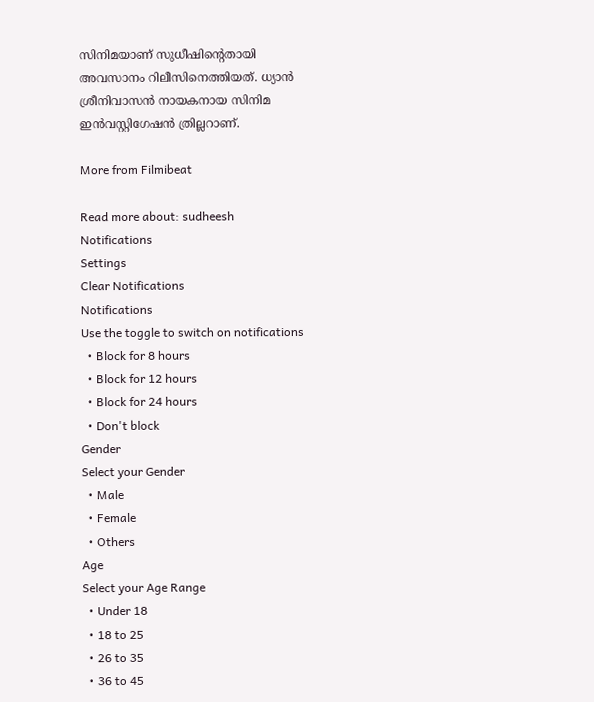സിനിമയാണ് സുധീഷിന്റെതായി അവസാനം റിലീസിനെത്തിയത്. ധ്യാൻ ശ്രീനിവാസൻ നായകനായ സിനിമ ഇൻവസ്റ്റിഗേഷൻ ത്രില്ലറാണ്.

More from Filmibeat

Read more about: sudheesh
Notifications
Settings
Clear Notifications
Notifications
Use the toggle to switch on notifications
  • Block for 8 hours
  • Block for 12 hours
  • Block for 24 hours
  • Don't block
Gender
Select your Gender
  • Male
  • Female
  • Others
Age
Select your Age Range
  • Under 18
  • 18 to 25
  • 26 to 35
  • 36 to 45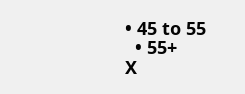• 45 to 55
  • 55+
X